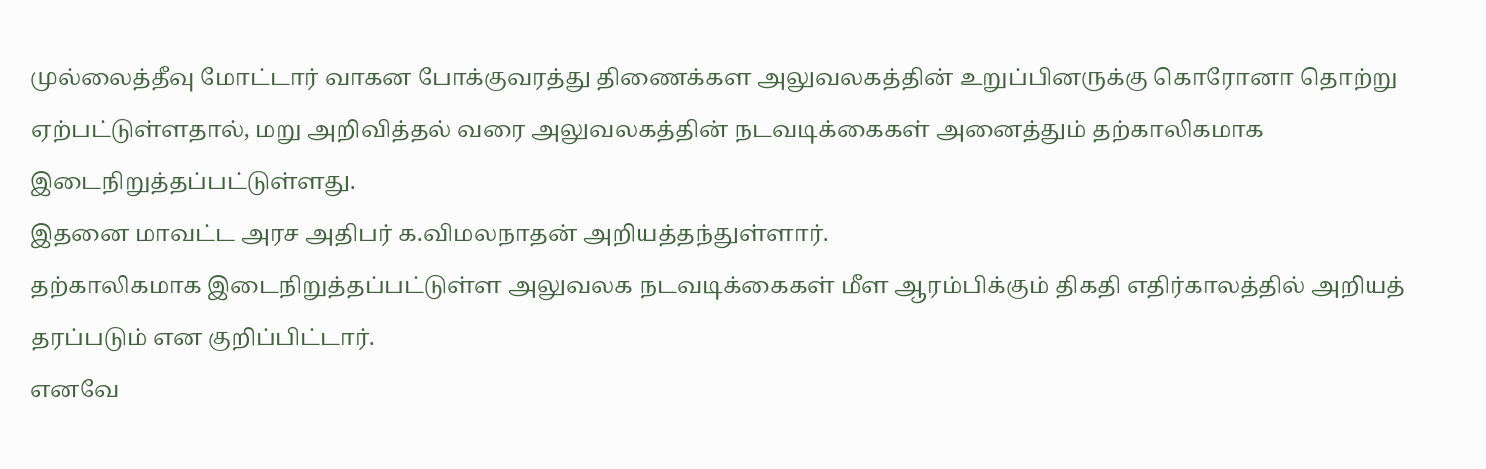முல்லைத்தீவு மோட்டார் வாகன போக்குவரத்து திணைக்கள அலுவலகத்தின் உறுப்பினருக்கு கொரோனா தொற்று ஏற்பட்டுள்ளதால், மறு அறிவித்தல் வரை அலுவலகத்தின் நடவடிக்கைகள் அனைத்தும் தற்காலிகமாக இடைநிறுத்தப்பட்டுள்ளது.
இதனை மாவட்ட அரச அதிபர் க.விமலநாதன் அறியத்தந்துள்ளார்.
தற்காலிகமாக இடைநிறுத்தப்பட்டுள்ள அலுவலக நடவடிக்கைகள் மீள ஆரம்பிக்கும் திகதி எதிர்காலத்தில் அறியத் தரப்படும் என குறிப்பிட்டார்.
எனவே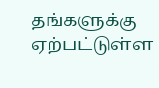தங்களுக்கு ஏற்பட்டுள்ள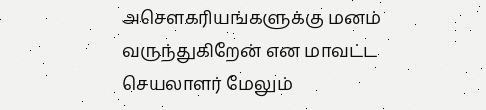அசௌகரியங்களுக்கு மனம் வருந்துகிறேன் என மாவட்ட செயலாளர் மேலும்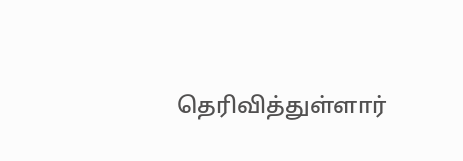தெரிவித்துள்ளார்